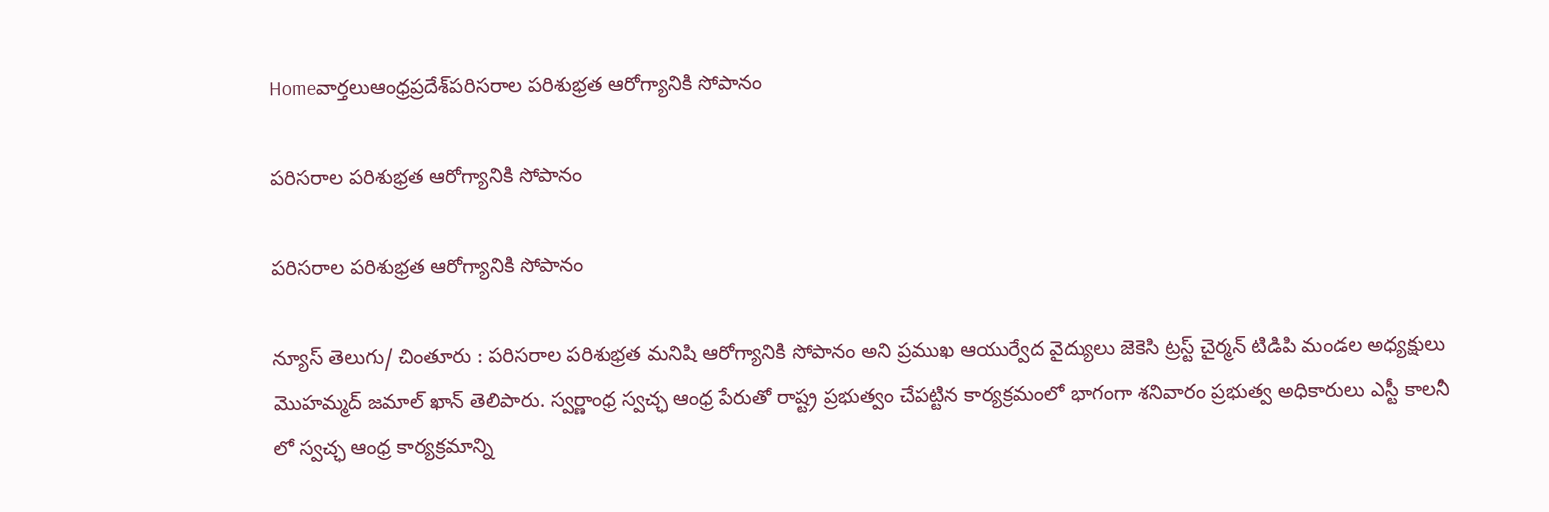Homeవార్తలుఆంధ్రప్రదేశ్‌పరిసరాల పరిశుభ్రత ఆరోగ్యానికి సోపానం

పరిసరాల పరిశుభ్రత ఆరోగ్యానికి సోపానం

పరిసరాల పరిశుభ్రత ఆరోగ్యానికి సోపానం

న్యూస్ తెలుగు/ చింతూరు : పరిసరాల పరిశుభ్రత మనిషి ఆరోగ్యానికి సోపానం అని ప్రముఖ ఆయుర్వేద వైద్యులు జెకెసి ట్రస్ట్ చైర్మన్ టిడిపి మండల అధ్యక్షులు మొహమ్మద్ జమాల్ ఖాన్ తెలిపారు. స్వర్ణాంధ్ర స్వచ్ఛ ఆంధ్ర పేరుతో రాష్ట్ర ప్రభుత్వం చేపట్టిన కార్యక్రమంలో భాగంగా శనివారం ప్రభుత్వ అధికారులు ఎస్టీ కాలనీ లో స్వచ్ఛ ఆంధ్ర కార్యక్రమాన్ని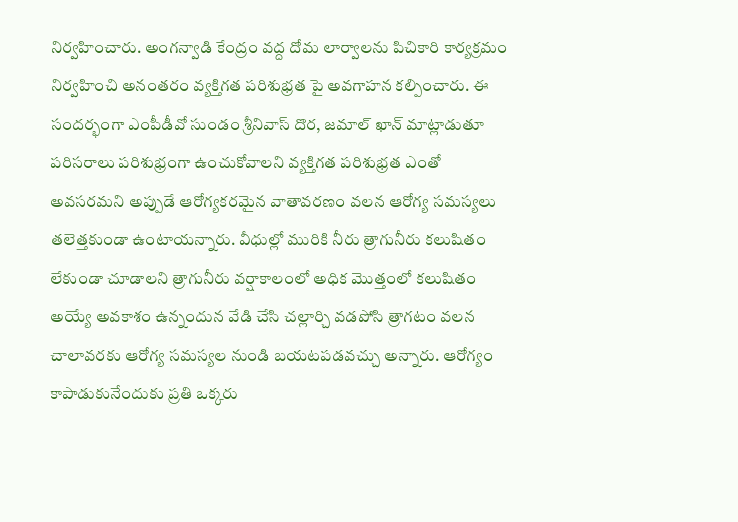నిర్వహించారు. అంగన్వాడి కేంద్రం వద్ద దోమ లార్వాలను పిచికారి కార్యక్రమం నిర్వహించి అనంతరం వ్యక్తిగత పరిశుభ్రత పై అవగాహన కల్పించారు. ఈ సందర్భంగా ఎంపీడీవో సుండం శ్రీనివాస్ దొర, జమాల్ ఖాన్ మాట్లాడుతూ పరిసరాలు పరిశుభ్రంగా ఉంచుకోవాలని వ్యక్తిగత పరిశుభ్రత ఎంతో అవసరమని అప్పుడే ఆరోగ్యకరమైన వాతావరణం వలన ఆరోగ్య సమస్యలు తలెత్తకుండా ఉంటాయన్నారు. వీధుల్లో మురికి నీరు త్రాగునీరు కలుషితం లేకుండా చూడాలని త్రాగునీరు వర్షాకాలంలో అధిక మొత్తంలో కలుషితం అయ్యే అవకాశం ఉన్నందున వేడి చేసి చల్లార్చి వడపోసి త్రాగటం వలన చాలావరకు ఆరోగ్య సమస్యల నుండి బయటపడవచ్చు అన్నారు. ఆరోగ్యం కాపాడుకునేందుకు ప్రతి ఒక్కరు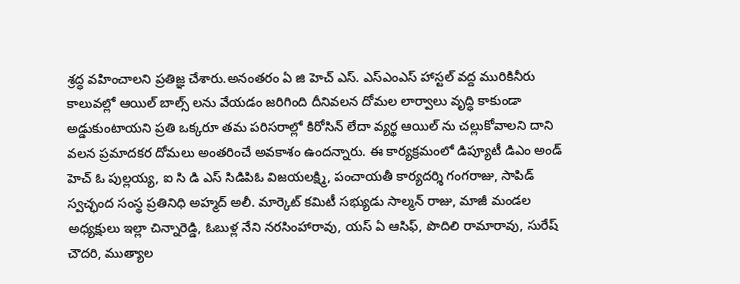శ్రద్ధ వహించాలని ప్రతిజ్ఞ చేశారు.అనంతరం ఏ జి హెచ్ ఎస్. ఎస్ఎంఎస్ హాస్టల్ వద్ద మురికినీరు కాలువల్లో ఆయిల్ బాల్స్ లను వేయడం జరిగింది దీనివలన దోమల లార్వాలు వృద్ధి కాకుండా అడ్డుకుంటాయని ప్రతి ఒక్కరూ తమ పరిసరాల్లో కిరోసిన్ లేదా వ్యర్థ ఆయిల్ ను చల్లుకోవాలని దాని వలన ప్రమాదకర దోమలు అంతరించే అవకాశం ఉందన్నారు. ఈ కార్యక్రమంలో డిప్యూటీ డిఎం అండ్ హెచ్ ఓ పుల్లయ్య, ఐ సి డి ఎస్ సిడిపిఓ విజయలక్ష్మి, పంచాయతీ కార్యదర్శి గంగరాజు, సాపిడ్ స్వచ్ఛంద సంస్థ ప్రతినిధి అహ్మద్ అలీ. మార్కెట్ కమిటీ సభ్యుడు సాల్మన్ రాజు, మాజీ మండల అధ్యక్షులు ఇల్లా చిన్నారెడ్డి, ఓబుళ్ల నేని నరసింహారావు, యస్ ఏ ఆసిఫ్, పొదిలి రామారావు, సురేష్ చౌదరి, ముత్యాల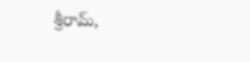శ్రీరామ్,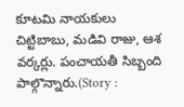కూటమి నాయకులు చిట్టిబాబు, మడివి రాజు, ఆశ వర్కర్లు. పంచాయతీ సిబ్బంది పాల్గొన్నారు.(Story :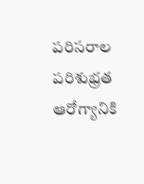పరిసరాల పరిశుభ్రత ఆరోగ్యానికి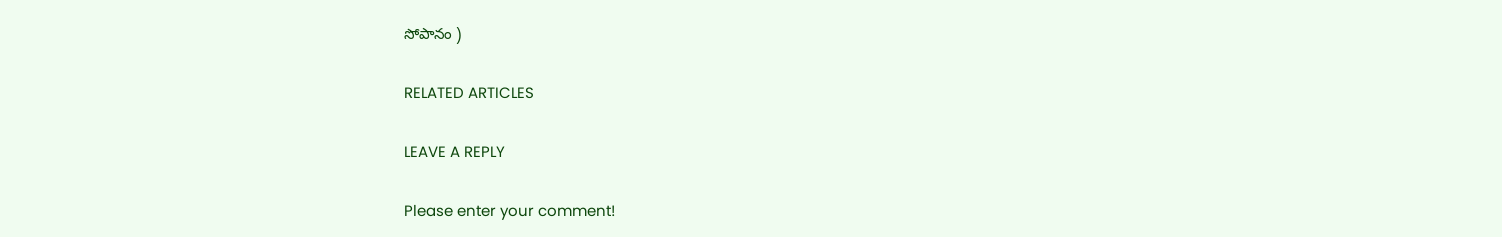సోపానం )

RELATED ARTICLES

LEAVE A REPLY

Please enter your comment!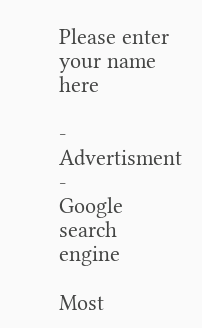Please enter your name here

- Advertisment -
Google search engine

Most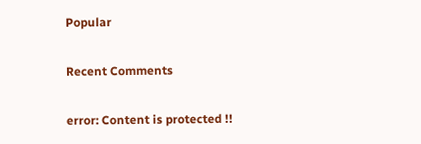Popular

Recent Comments

error: Content is protected !!